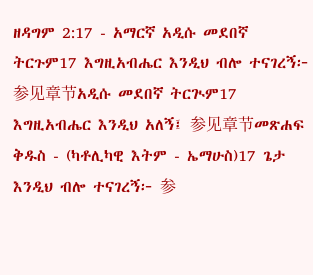ዘዳግም 2:17 - አማርኛ አዲሱ መደበኛ ትርጉም17 እግዚአብሔር እንዲህ ብሎ ተናገረኝ፦ 参见章节አዲሱ መደበኛ ትርጒም17 እግዚአብሔር እንዲህ አለኝ፤ 参见章节መጽሐፍ ቅዱስ - (ካቶሊካዊ እትም - ኤማሁስ)17 ጌታ እንዲህ ብሎ ተናገረኝ፦ 参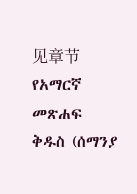见章节የአማርኛ መጽሐፍ ቅዱስ (ሰማንያ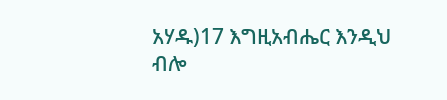አሃዱ)17 እግዚአብሔር እንዲህ ብሎ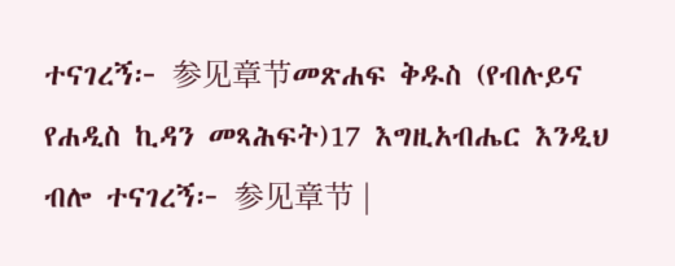ተናገረኝ፦ 参见章节መጽሐፍ ቅዱስ (የብሉይና የሐዲስ ኪዳን መጻሕፍት)17 እግዚአብሔር እንዲህ ብሎ ተናገረኝ፦ 参见章节 |